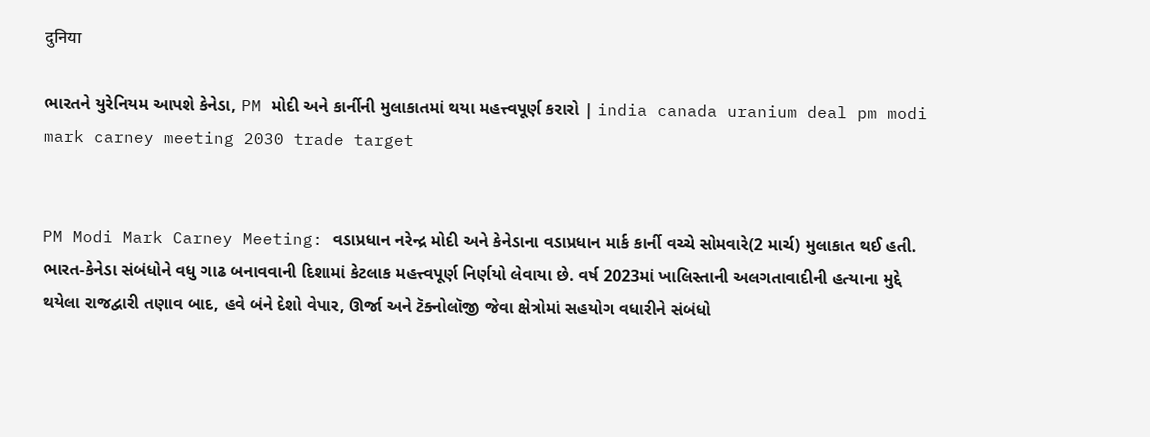दुनिया

ભારતને યુરેનિયમ આપશે કેનેડા, PM મોદી અને કાર્નીની મુલાકાતમાં થયા મહત્ત્વપૂર્ણ કરારો | india canada uranium deal pm modi mark carney meeting 2030 trade target


PM Modi Mark Carney Meeting: વડાપ્રધાન નરેન્દ્ર મોદી અને કેનેડાના વડાપ્રધાન માર્ક કાર્ની વચ્ચે સોમવારે(2 માર્ચ) મુલાકાત થઈ હતી. ભારત-કેનેડા સંબંધોને વધુ ગાઢ બનાવવાની દિશામાં કેટલાક મહત્ત્વપૂર્ણ નિર્ણયો લેવાયા છે. વર્ષ 2023માં ખાલિસ્તાની અલગતાવાદીની હત્યાના મુદ્દે થયેલા રાજદ્વારી તણાવ બાદ, હવે બંને દેશો વેપાર, ઊર્જા અને ટૅક્નોલૉજી જેવા ક્ષેત્રોમાં સહયોગ વધારીને સંબંધો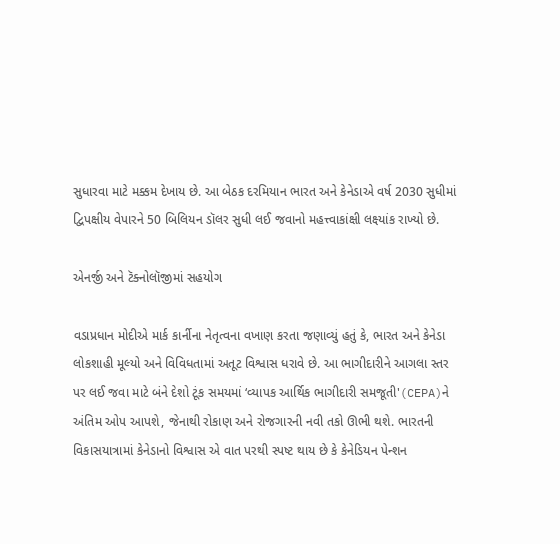સુધારવા માટે મક્કમ દેખાય છે. આ બેઠક દરમિયાન ભારત અને કેનેડાએ વર્ષ 2030 સુધીમાં દ્વિપક્ષીય વેપારને 50 બિલિયન ડૉલર સુધી લઈ જવાનો મહત્ત્વાકાંક્ષી લક્ષ્યાંક રાખ્યો છે.

એનર્જી અને ટૅક્નોલૉજીમાં સહયોગ

વડાપ્રધાન મોદીએ માર્ક કાર્નીના નેતૃત્વના વખાણ કરતા જણાવ્યું હતું કે, ભારત અને કેનેડા લોકશાહી મૂલ્યો અને વિવિધતામાં અતૂટ વિશ્વાસ ધરાવે છે. આ ભાગીદારીને આગલા સ્તર પર લઈ જવા માટે બંને દેશો ટૂંક સમયમાં ‘વ્યાપક આર્થિક ભાગીદારી સમજૂતી'(CEPA)ને અંતિમ ઓપ આપશે, જેનાથી રોકાણ અને રોજગારની નવી તકો ઊભી થશે. ભારતની વિકાસયાત્રામાં કેનેડાનો વિશ્વાસ એ વાત પરથી સ્પષ્ટ થાય છે કે કેનેડિયન પેન્શન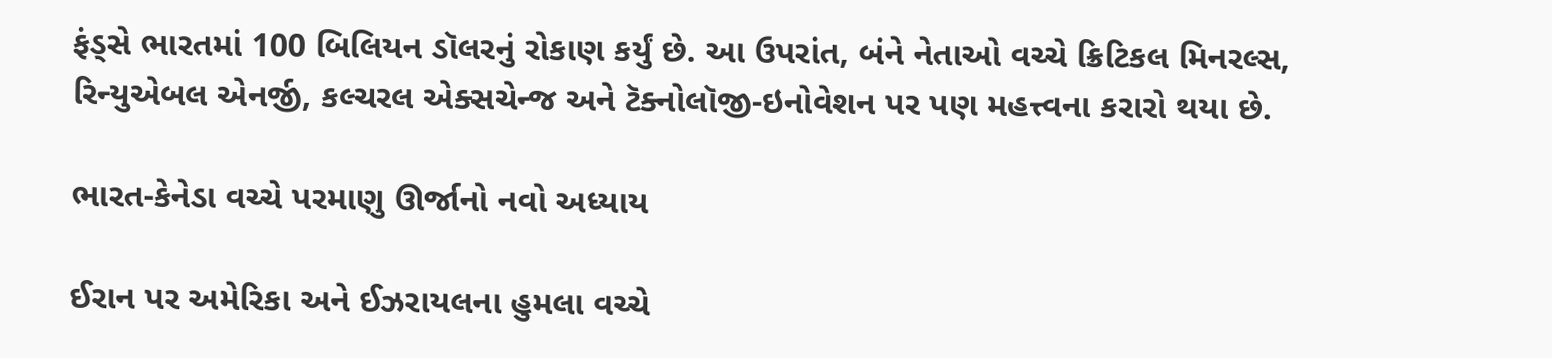ફંડ્સે ભારતમાં 100 બિલિયન ડૉલરનું રોકાણ કર્યું છે. આ ઉપરાંત, બંને નેતાઓ વચ્ચે ક્રિટિકલ મિનરલ્સ, રિન્યુએબલ એનર્જી, કલ્ચરલ એક્સચેન્જ અને ટૅક્નોલૉજી-ઇનોવેશન પર પણ મહત્ત્વના કરારો થયા છે.

ભારત-કેનેડા વચ્ચે પરમાણુ ઊર્જાનો નવો અધ્યાય

ઈરાન પર અમેરિકા અને ઈઝરાયલના હુમલા વચ્ચે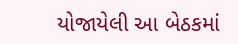યોજાયેલી આ બેઠકમાં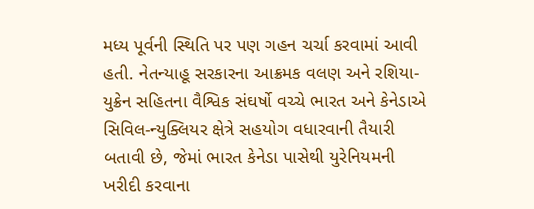મધ્ય પૂર્વની સ્થિતિ પર પણ ગહન ચર્ચા કરવામાં આવી હતી. નેતન્યાહૂ સરકારના આક્રમક વલણ અને રશિયા-યુક્રેન સહિતના વૈશ્વિક સંઘર્ષો વચ્ચે ભારત અને કેનેડાએ સિવિલ-ન્યુક્લિયર ક્ષેત્રે સહયોગ વધારવાની તૈયારી બતાવી છે, જેમાં ભારત કેનેડા પાસેથી યુરેનિયમની ખરીદી કરવાના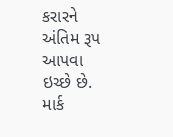કરારને અંતિમ રૂપ આપવા ઇચ્છે છે. માર્ક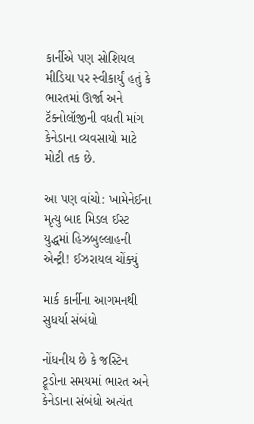કાર્નીએ પણ સોશિયલ મીડિયા પર સ્વીકાર્યું હતું કે ભારતમાં ઊર્જા અને ટૅક્નોલૉજીની વધતી માંગ કેનેડાના વ્યવસાયો માટે મોટી તક છે.

આ પણ વાંચો: ખામેનેઈના મૃત્યુ બાદ મિડલ ઈસ્ટ યુદ્ધમાં હિઝબુલ્લાહની એન્ટ્રી! ઈઝરાયલ ચોંક્યું

માર્ક કાર્નીના આગમનથી સુધર્યા સંબંધો

નોંધનીય છે કે જસ્ટિન ટ્રૂડોના સમયમાં ભારત અને કેનેડાના સંબંધો અત્યંત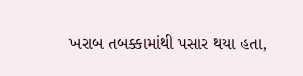ખરાબ તબક્કામાંથી પસાર થયા હતા,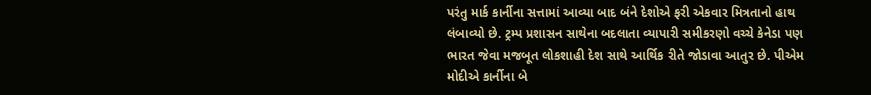પરંતુ માર્ક કાર્નીના સત્તામાં આવ્યા બાદ બંને દેશોએ ફરી એકવાર મિત્રતાનો હાથ લંબાવ્યો છે. ટ્રમ્પ પ્રશાસન સાથેના બદલાતા વ્યાપારી સમીકરણો વચ્ચે કેનેડા પણ ભારત જેવા મજબૂત લોકશાહી દેશ સાથે આર્થિક રીતે જોડાવા આતુર છે. પીએમ મોદીએ કાર્નીના બે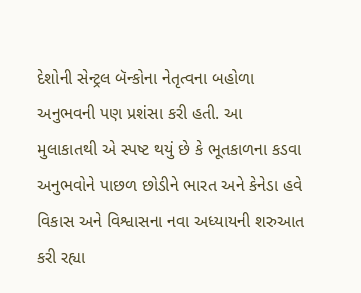દેશોની સેન્ટ્રલ બૅન્કોના નેતૃત્વના બહોળા અનુભવની પણ પ્રશંસા કરી હતી. આ મુલાકાતથી એ સ્પષ્ટ થયું છે કે ભૂતકાળના કડવા અનુભવોને પાછળ છોડીને ભારત અને કેનેડા હવે વિકાસ અને વિશ્વાસના નવા અધ્યાયની શરુઆત કરી રહ્યા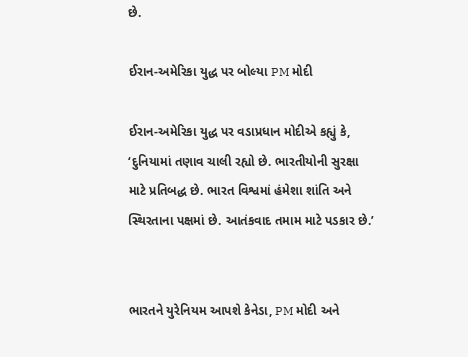છે.

ઈરાન-અમેરિકા યુદ્ધ પર બોલ્યા PM મોદી

ઈરાન-અમેરિકા યુદ્ધ પર વડાપ્રધાન મોદીએ કહ્યું કે, ‘દુનિયામાં તણાવ ચાલી રહ્યો છે. ભારતીયોની સુરક્ષા માટે પ્રતિબદ્ધ છે. ભારત વિશ્વમાં હંમેશા શાંતિ અને સ્થિરતાના પક્ષમાં છે. આતંકવાદ તમામ માટે પડકાર છે.’


ભારતને યુરેનિયમ આપશે કેનેડા, PM મોદી અને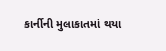કાર્નીની મુલાકાતમાં થયા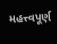મહત્ત્વપૂર્ણ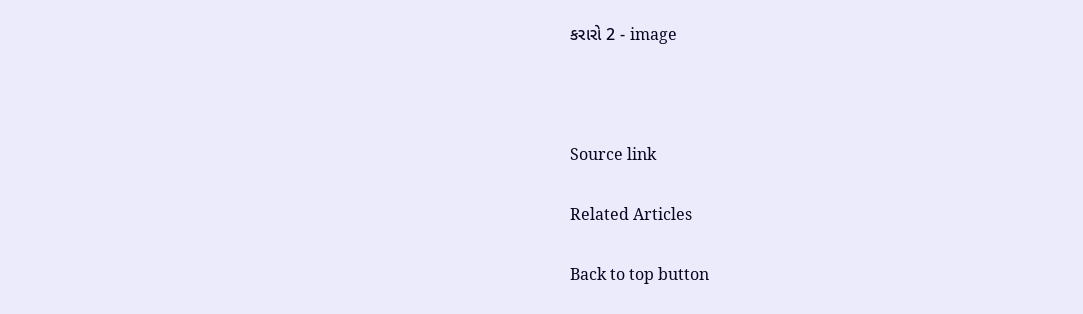કરારો 2 - image



Source link

Related Articles

Back to top button